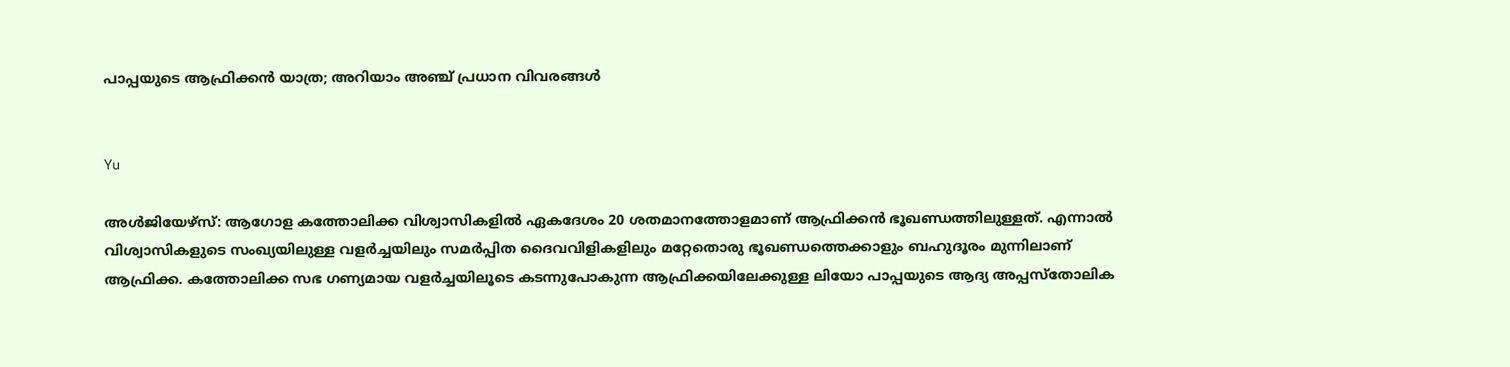പാപ്പയുടെ ആഫ്രിക്കന്‍ യാത്ര; അറിയാം അഞ്ച് പ്രധാന വിവരങ്ങള്‍


Yu

അള്‍ജിയേഴ്‌സ്: ആഗോള കത്തോലിക്ക വിശ്വാസികളില്‍ ഏകദേശം 20 ശതമാനത്തോളമാണ് ആഫ്രിക്കന്‍ ഭൂഖണ്ഡത്തിലുള്ളത്. എന്നാല്‍ വിശ്വാസികളുടെ സംഖ്യയിലുള്ള വളര്‍ച്ചയിലും സമര്‍പ്പിത ദൈവവിളികളിലും മറ്റേതൊരു ഭൂഖണ്ഡത്തെക്കാളും ബഹുദൂരം മുന്നിലാണ്  ആഫ്രിക്ക. കത്തോലിക്ക സഭ ഗണ്യമായ വളര്‍ച്ചയിലൂടെ കടന്നുപോകുന്ന ആഫ്രിക്കയിലേക്കുള്ള ലിയോ പാപ്പയുടെ ആദ്യ അപ്പസ്‌തോലിക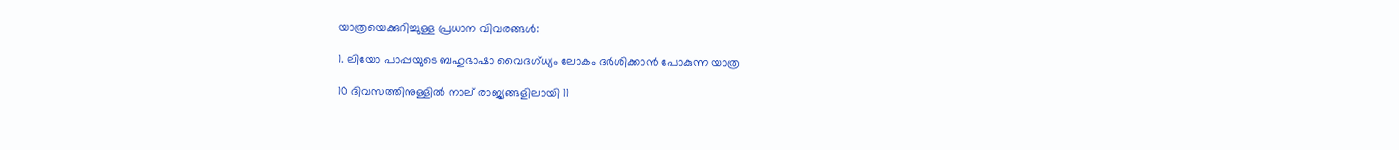യാത്രയെക്കുറിച്ചുള്ള പ്രധാന വിവരങ്ങള്‍:

1. ലിയോ പാപ്പയുടെ ബഹുഭാഷാ വൈദഗ്ധ്യം ലോകം ദര്‍ശിക്കാന്‍ പോകുന്ന യാത്ര

10 ദിവസത്തിനുള്ളില്‍ നാല് രാജ്യങ്ങളിലായി 11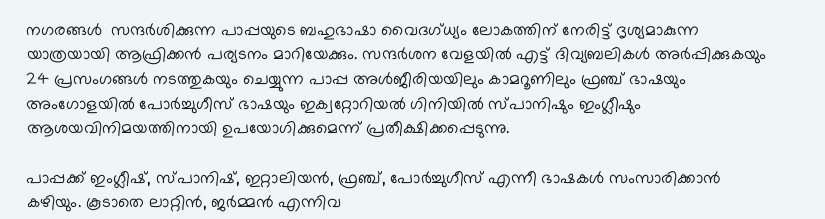നഗരങ്ങള്‍  സന്ദര്‍ശിക്കുന്ന പാപ്പയുടെ ബഹുഭാഷാ വൈദഗ്ധ്യം ലോകത്തിന് നേരിട്ട് ദൃശ്യമാകുന്ന യാത്രയായി ആഫ്രിക്കന്‍ പര്യടനം മാറിയേക്കും. സന്ദര്‍ശന വേളയില്‍ എട്ട് ദിവ്യബലികള്‍ അര്‍പ്പിക്കുകയും 24 പ്രസംഗങ്ങള്‍ നടത്തുകയും ചെയ്യുന്ന പാപ്പ അള്‍ജീരിയയിലും കാമറൂണിലും ഫ്രഞ്ച് ഭാഷയും അംഗോളയില്‍ പോര്‍ച്ചുഗീസ് ഭാഷയും ഇക്വറ്റോറിയല്‍ ഗിനിയില്‍ സ്പാനിഷും ഇംഗ്ലീഷും ആശയവിനിമയത്തിനായി ഉപയോഗിക്കുമെന്ന് പ്രതീക്ഷിക്കപ്പെടുന്നു.

പാപ്പക്ക് ഇംഗ്ലീഷ്, സ്പാനിഷ്, ഇറ്റാലിയന്‍, ഫ്രഞ്ച്, പോര്‍ച്ചുഗീസ് എന്നീ ഭാഷകള്‍ സംസാരിക്കാന്‍  കഴിയും. കൂടാതെ ലാറ്റിന്‍, ജര്‍മ്മന്‍ എന്നിവ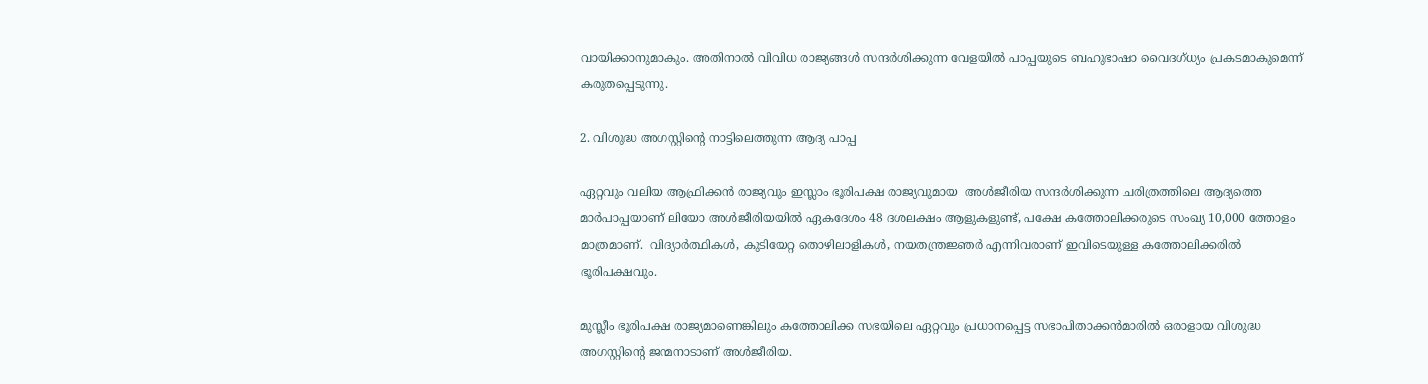വായിക്കാനുമാകും. അതിനാല്‍ വിവിധ രാജ്യങ്ങള്‍ സന്ദര്‍ശിക്കുന്ന വേളയില്‍ പാപ്പയുടെ ബഹുഭാഷാ വൈദഗ്ധ്യം പ്രകടമാകുമെന്ന് കരുതപ്പെടുന്നു.

2. വിശുദ്ധ അഗസ്റ്റിന്റെ നാട്ടിലെത്തുന്ന ആദ്യ പാപ്പ

ഏറ്റവും വലിയ ആഫ്രിക്കന്‍ രാജ്യവും ഇസ്ലാം ഭൂരിപക്ഷ രാജ്യവുമായ  അള്‍ജീരിയ സന്ദര്‍ശിക്കുന്ന ചരിത്രത്തിലെ ആദ്യത്തെ മാര്‍പാപ്പയാണ് ലിയോ അള്‍ജീരിയയില്‍ ഏകദേശം 48 ദശലക്ഷം ആളുകളുണ്ട്, പക്ഷേ കത്തോലിക്കരുടെ സംഖ്യ 10,000 ത്തോളം മാത്രമാണ്.  വിദ്യാര്‍ത്ഥികള്‍, കുടിയേറ്റ തൊഴിലാളികള്‍, നയതന്ത്രജ്ഞര്‍ എന്നിവരാണ് ഇവിടെയുള്ള കത്തോലിക്കരില്‍ ഭൂരിപക്ഷവും.

മുസ്ലീം ഭൂരിപക്ഷ രാജ്യമാണെങ്കിലും കത്തോലിക്ക സഭയിലെ ഏറ്റവും പ്രധാനപ്പെട്ട സഭാപിതാക്കന്‍മാരില്‍ ഒരാളായ വിശുദ്ധ അഗസ്റ്റിന്റെ ജന്മനാടാണ് അള്‍ജീരിയ.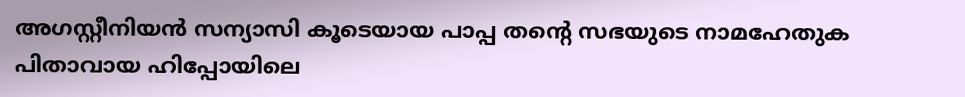അഗസ്റ്റീനിയന്‍ സന്യാസി കൂടെയായ പാപ്പ തന്റെ സഭയുടെ നാമഹേതുക പിതാവായ ഹിപ്പോയിലെ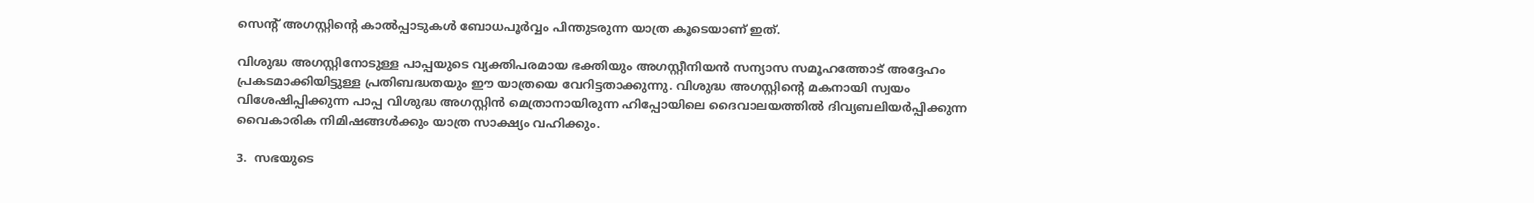സെന്റ് അഗസ്റ്റിന്റെ കാല്‍പ്പാടുകള്‍ ബോധപൂര്‍വ്വം പിന്തുടരുന്ന യാത്ര കൂടെയാണ് ഇത്.

വിശുദ്ധ അഗസ്റ്റിനോടുള്ള പാപ്പയുടെ വ്യക്തിപരമായ ഭക്തിയും അഗസ്റ്റീനിയന്‍ സന്യാസ സമൂഹത്തോട് അദ്ദേഹം പ്രകടമാക്കിയിട്ടുള്ള പ്രതിബദ്ധതയും ഈ യാത്രയെ വേറിട്ടതാക്കുന്നു. വിശുദ്ധ അഗസ്റ്റിന്റെ മകനായി സ്വയം വിശേഷിപ്പിക്കുന്ന പാപ്പ വിശുദ്ധ അഗസ്റ്റിന്‍ മെത്രാനായിരുന്ന ഹിപ്പോയിലെ ദൈവാലയത്തില്‍ ദിവ്യബലിയര്‍പ്പിക്കുന്ന വൈകാരിക നിമിഷങ്ങള്‍ക്കും യാത്ര സാക്ഷ്യം വഹിക്കും.

3.  സഭയുടെ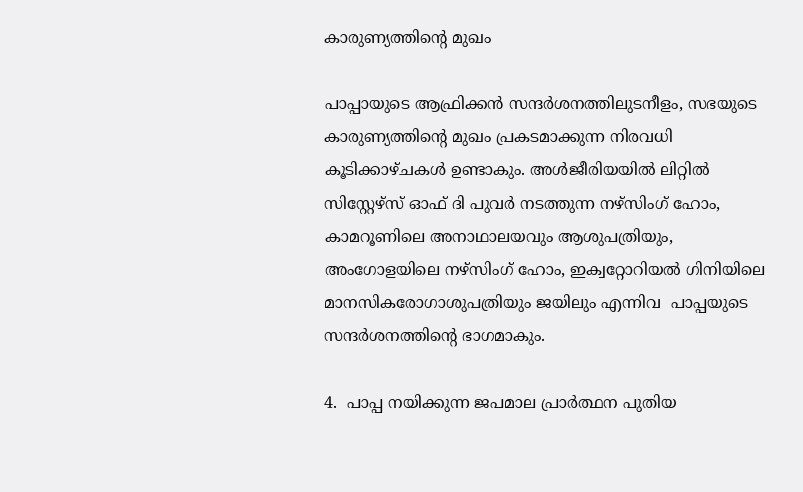കാരുണ്യത്തിന്റെ മുഖം

പാപ്പായുടെ ആഫ്രിക്കന്‍ സന്ദര്‍ശനത്തിലുടനീളം, സഭയുടെ കാരുണ്യത്തിന്റെ മുഖം പ്രകടമാക്കുന്ന നിരവധി കൂടിക്കാഴ്ചകള്‍ ഉണ്ടാകും. അള്‍ജീരിയയില്‍ ലിറ്റില്‍ സിസ്റ്റേഴ്സ് ഓഫ് ദി പുവര്‍ നടത്തുന്ന നഴ്‌സിംഗ് ഹോം, കാമറൂണിലെ അനാഥാലയവും ആശുപത്രിയും, അംഗോളയിലെ നഴ്‌സിംഗ് ഹോം, ഇക്വറ്റോറിയല്‍ ഗിനിയിലെ മാനസികരോഗാശുപത്രിയും ജയിലും എന്നിവ  പാപ്പയുടെ സന്ദര്‍ശനത്തിന്റെ ഭാഗമാകും.

4.  പാപ്പ നയിക്കുന്ന ജപമാല പ്രാര്‍ത്ഥന പുതിയ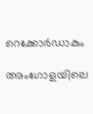റെക്കോര്‍ഡാകും

അംഗോളയിലെ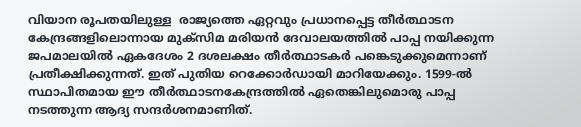വിയാന രൂപതയിലുള്ള  രാജ്യത്തെ ഏറ്റവും പ്രധാനപ്പെട്ട തീര്‍ത്ഥാടന കേന്ദ്രങ്ങളിലൊന്നായ മുക്‌സിമ മരിയന്‍ ദേവാലയത്തില്‍ പാപ്പ നയിക്കുന്ന ജപമാലയില്‍ ഏകദേശം 2 ദശലക്ഷം തീര്‍ത്ഥാടകര്‍ പങ്കെടുക്കുമെന്നാണ് പ്രതീക്ഷിക്കുന്നത്. ഇത് പുതിയ റെക്കോര്‍ഡായി മാറിയേക്കും. 1599-ല്‍ സ്ഥാപിതമായ ഈ തീര്‍ത്ഥാടനകേന്ദ്രത്തില്‍ ഏതെങ്കിലുമൊരു പാപ്പ നടത്തുന്ന ആദ്യ സന്ദര്‍ശനമാണിത്.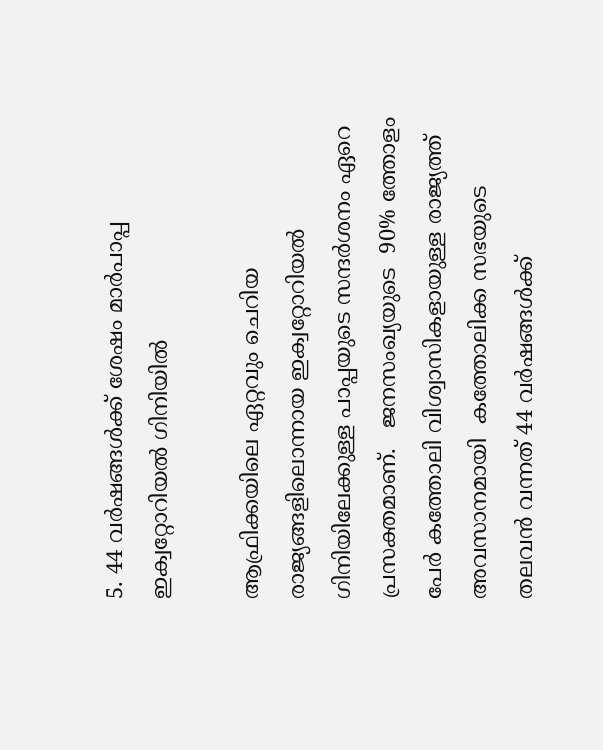5. 44 വര്‍ഷങ്ങള്‍ക്ക് ശേഷം മാര്‍പാപ്പ ഇക്വറ്റോറിയല്‍ ഗിനിയില്‍

ആഫ്രിക്കയിലെ ഏറ്റവും ചെറിയ രാജ്യങ്ങളിലൊന്നായ ഇക്വറ്റോറിയല്‍ ഗിനിയിലേക്കുള്ള പാപ്പയുടെ സന്ദര്‍ശനം ഏറെ പ്രസക്തമാണ്.   ജനസംഖ്യയുടെ  90% ത്തോളം പേര്‍ കത്തോലി വിശ്വാസികളായുള്ള രാജ്യത്ത് അവസാനമായി  കത്തോലിക്ക സഭയുടെ തലവന്‍ വന്നത് 44 വര്‍ഷങ്ങള്‍ക്ക്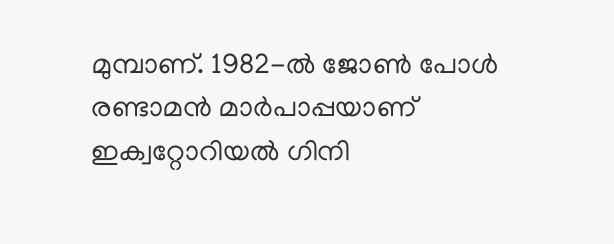മുമ്പാണ്. 1982-ല്‍ ജോണ്‍ പോള്‍ രണ്ടാമന്‍ മാര്‍പാപ്പയാണ് ഇക്വറ്റോറിയല്‍ ഗിനി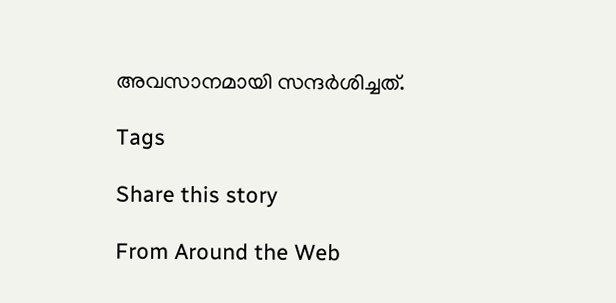അവസാനമായി സന്ദര്‍ശിച്ചത്.

Tags

Share this story

From Around the Web